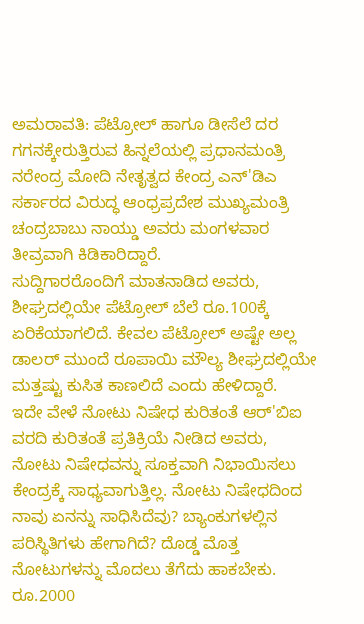ಅಮರಾವತಿ: ಪೆಟ್ರೋಲ್ ಹಾಗೂ ಡೀಸೆಲೆ ದರ ಗಗನಕ್ಕೇರುತ್ತಿರುವ ಹಿನ್ನಲೆಯಲ್ಲಿ ಪ್ರಧಾನಮಂತ್ರಿ ನರೇಂದ್ರ ಮೋದಿ ನೇತೃತ್ವದ ಕೇಂದ್ರ ಎನ್'ಡಿಎ ಸರ್ಕಾರದ ವಿರುದ್ಧ ಆಂಧ್ರಪ್ರದೇಶ ಮುಖ್ಯಮಂತ್ರಿ ಚಂದ್ರಬಾಬು ನಾಯ್ಡು ಅವರು ಮಂಗಳವಾರ ತೀವ್ರವಾಗಿ ಕಿಡಿಕಾರಿದ್ದಾರೆ.
ಸುದ್ದಿಗಾರರೊಂದಿಗೆ ಮಾತನಾಡಿದ ಅವರು, ಶೀಘ್ರದಲ್ಲಿಯೇ ಪೆಟ್ರೋಲ್ ಬೆಲೆ ರೂ.100ಕ್ಕೆ ಏರಿಕೆಯಾಗಲಿದೆ. ಕೇವಲ ಪೆಟ್ರೋಲ್ ಅಷ್ಟೇ ಅಲ್ಲ ಡಾಲರ್ ಮುಂದೆ ರೂಪಾಯಿ ಮೌಲ್ಯ ಶೀಘ್ರದಲ್ಲಿಯೇ ಮತ್ತಷ್ಟು ಕುಸಿತ ಕಾಣಲಿದೆ ಎಂದು ಹೇಳಿದ್ದಾರೆ.
ಇದೇ ವೇಳೆ ನೋಟು ನಿಷೇಧ ಕುರಿತಂತೆ ಆರ್'ಬಿಐ ವರದಿ ಕುರಿತಂತೆ ಪ್ರತಿಕ್ರಿಯೆ ನೀಡಿದ ಅವರು, ನೋಟು ನಿಷೇಧವನ್ನು ಸೂಕ್ತವಾಗಿ ನಿಭಾಯಿಸಲು ಕೇಂದ್ರಕ್ಕೆ ಸಾಧ್ಯವಾಗುತ್ತಿಲ್ಲ. ನೋಟು ನಿಷೇಧದಿಂದ ನಾವು ಏನನ್ನು ಸಾಧಿಸಿದೆವು? ಬ್ಯಾಂಕುಗಳಲ್ಲಿನ ಪರಿಸ್ಥಿತಿಗಳು ಹೇಗಾಗಿದೆ? ದೊಡ್ಡ ಮೊತ್ತ ನೋಟುಗಳನ್ನು ಮೊದಲು ತೆಗೆದು ಹಾಕಬೇಕು. ರೂ.2000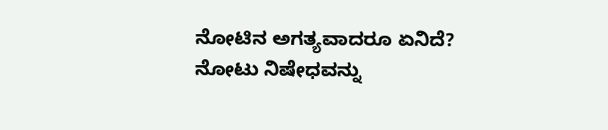ನೋಟಿನ ಅಗತ್ಯವಾದರೂ ಏನಿದೆ? ನೋಟು ನಿಷೇಧವನ್ನು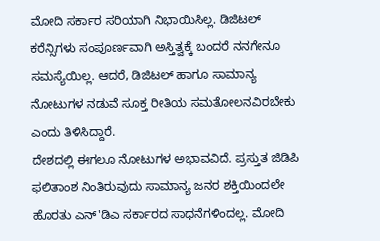ಮೋದಿ ಸರ್ಕಾರ ಸರಿಯಾಗಿ ನಿಭಾಯಿಸಿಲ್ಲ. ಡಿಜಿಟಲ್ ಕರೆನ್ಸಿಗಳು ಸಂಪೂರ್ಣವಾಗಿ ಅಸ್ತಿತ್ವಕ್ಕೆ ಬಂದರೆ ನನಗೇನೂ ಸಮಸ್ಯೆಯಿಲ್ಲ. ಆದರೆ, ಡಿಜಿಟಲ್ ಹಾಗೂ ಸಾಮಾನ್ಯ ನೋಟುಗಳ ನಡುವೆ ಸೂಕ್ತ ರೀತಿಯ ಸಮತೋಲನವಿರಬೇಕು ಎಂದು ತಿಳಿಸಿದ್ದಾರೆ.
ದೇಶದಲ್ಲಿ ಈಗಲೂ ನೋಟುಗಳ ಅಭಾವವಿದೆ. ಪ್ರಸ್ತುತ ಜಿಡಿಪಿ ಫಲಿತಾಂಶ ನಿಂತಿರುವುದು ಸಾಮಾನ್ಯ ಜನರ ಶಕ್ತಿಯಿಂದಲೇ ಹೊರತು ಎನ್'ಡಿಎ ಸರ್ಕಾರದ ಸಾಧನೆಗಳಿಂದಲ್ಲ. ಮೋದಿ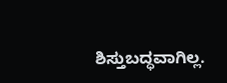ಶಿಸ್ತುಬದ್ಧವಾಗಿಲ್ಲ.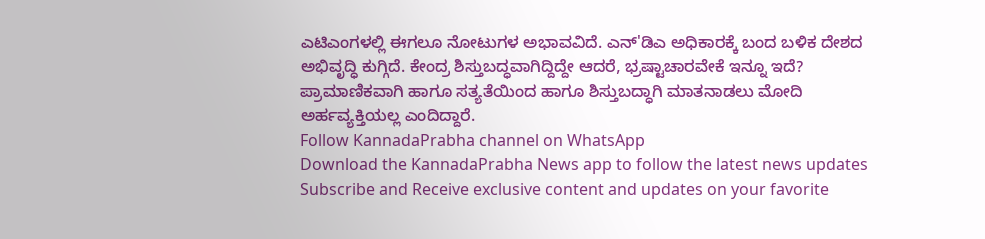ಎಟಿಎಂಗಳಲ್ಲಿ ಈಗಲೂ ನೋಟುಗಳ ಅಭಾವವಿದೆ. ಎನ್'ಡಿಎ ಅಧಿಕಾರಕ್ಕೆ ಬಂದ ಬಳಿಕ ದೇಶದ ಅಭಿವೃದ್ಧಿ ಕುಗ್ಗಿದೆ. ಕೇಂದ್ರ ಶಿಸ್ತುಬದ್ಧವಾಗಿದ್ದಿದ್ದೇ ಆದರೆ, ಭ್ರಷ್ಟಾಚಾರವೇಕೆ ಇನ್ನೂ ಇದೆ? ಪ್ರಾಮಾಣಿಕವಾಗಿ ಹಾಗೂ ಸತ್ಯತೆಯಿಂದ ಹಾಗೂ ಶಿಸ್ತುಬದ್ಧಾಗಿ ಮಾತನಾಡಲು ಮೋದಿ ಅರ್ಹವ್ಯಕ್ತಿಯಲ್ಲ ಎಂದಿದ್ದಾರೆ.
Follow KannadaPrabha channel on WhatsApp
Download the KannadaPrabha News app to follow the latest news updates
Subscribe and Receive exclusive content and updates on your favorite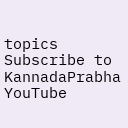topics
Subscribe to KannadaPrabha YouTube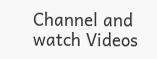Channel and watch Videos